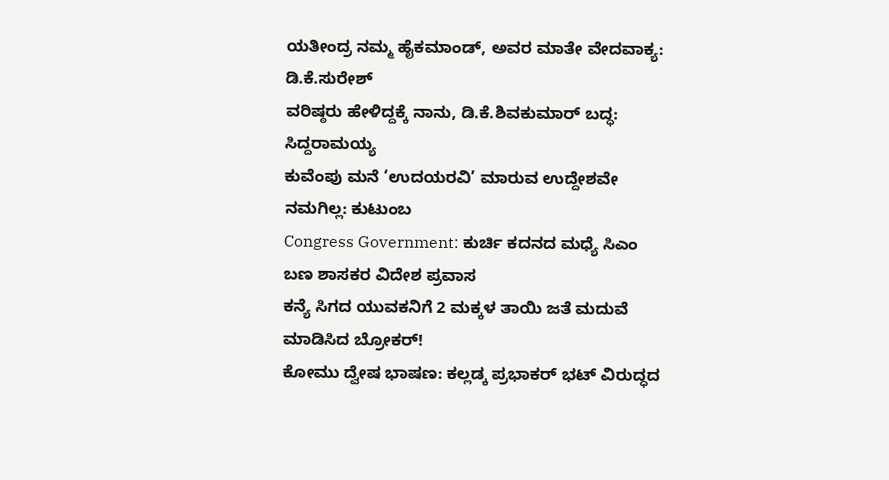ಯತೀಂದ್ರ ನಮ್ಮ ಹೈಕಮಾಂಡ್, ಅವರ ಮಾತೇ ವೇದವಾಕ್ಯ: ಡಿ.ಕೆ.ಸುರೇಶ್
ವರಿಷ್ಠರು ಹೇಳಿದ್ದಕ್ಕೆ ನಾನು, ಡಿ.ಕೆ.ಶಿವಕುಮಾರ್ ಬದ್ಧ: ಸಿದ್ದರಾಮಯ್ಯ
ಕುವೆಂಪು ಮನೆ ‘ಉದಯರವಿ’ ಮಾರುವ ಉದ್ದೇಶವೇ ನಮಗಿಲ್ಲ: ಕುಟುಂಬ
Congress Government: ಕುರ್ಚಿ ಕದನದ ಮಧ್ಯೆ ಸಿಎಂ ಬಣ ಶಾಸಕರ ವಿದೇಶ ಪ್ರವಾಸ
ಕನ್ಯೆ ಸಿಗದ ಯುವಕನಿಗೆ 2 ಮಕ್ಕಳ ತಾಯಿ ಜತೆ ಮದುವೆ ಮಾಡಿಸಿದ ಬ್ರೋಕರ್!
ಕೋಮು ದ್ವೇಷ ಭಾಷಣ: ಕಲ್ಲಡ್ಕ ಪ್ರಭಾಕರ್ ಭಟ್ ವಿರುದ್ಧದ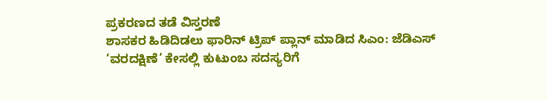ಪ್ರಕರಣದ ತಡೆ ವಿಸ್ತರಣೆ
ಶಾಸಕರ ಹಿಡಿದಿಡಲು ಫಾರಿನ್ ಟ್ರಿಪ್ ಪ್ಲಾನ್ ಮಾಡಿದ ಸಿಎಂ: ಜೆಡಿಎಸ್
‘ವರದಕ್ಷಿಣೆ’ ಕೇಸಲ್ಲಿ ಕುಟುಂಬ ಸದಸ್ಯರಿಗೆ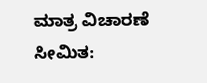ಮಾತ್ರ ವಿಚಾರಣೆ ಸೀಮಿತ: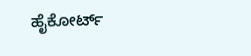ಹೈಕೋರ್ಟ್